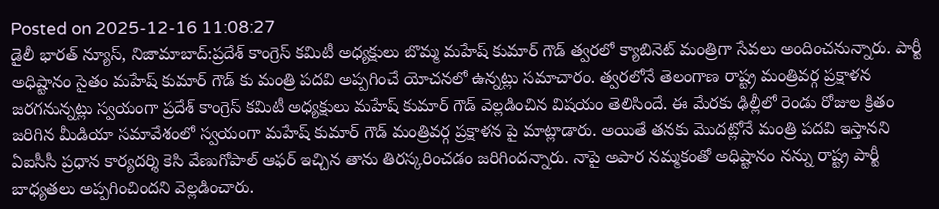Posted on 2025-12-16 11:08:27
డైలీ భారత్ న్యూస్, నిజామాబాద్:ప్రదేశ్ కాంగ్రెస్ కమిటీ అధ్యక్షులు బొమ్మ మహేష్ కుమార్ గౌడ్ త్వరలో క్యాబినెట్ మంత్రిగా సేవలు అందించనున్నారు. పార్టీ అధిష్టానం సైతం మహేష్ కుమార్ గౌడ్ కు మంత్రి పదవి అప్పగించే యోచనలో ఉన్నట్లు సమాచారం. త్వరలోనే తెలంగాణ రాష్ట్ర మంత్రివర్గ ప్రక్షాళన జరగనున్నట్లు స్వయంగా ప్రదేశ్ కాంగ్రెస్ కమిటీ అధ్యక్షులు మహేష్ కుమార్ గౌడ్ వెల్లడించిన విషయం తెలిసిందే. ఈ మేరకు ఢిల్లీలో రెండు రోజుల క్రితం జరిగిన మీడియా సమావేశంలో స్వయంగా మహేష్ కుమార్ గౌడ్ మంత్రివర్గ ప్రక్షాళన పై మాట్లాడారు. అయితే తనకు మొదట్లోనే మంత్రి పదవి ఇస్తానని ఏఐసీసీ ప్రధాన కార్యదర్శి కెసి వేణుగోపాల్ ఆఫర్ ఇచ్చిన తాను తిరస్కరించడం జరిగిందన్నారు. నాపై అపార నమ్మకంతో అధిష్టానం నన్ను రాష్ట్ర పార్టీ బాధ్యతలు అప్పగించిందని వెల్లడించారు.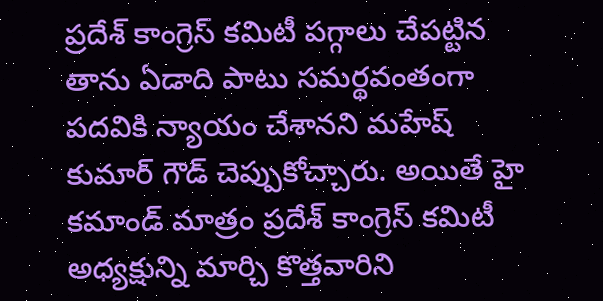ప్రదేశ్ కాంగ్రెస్ కమిటీ పగ్గాలు చేపట్టిన తాను ఏడాది పాటు సమర్థవంతంగా పదవికి న్యాయం చేశానని మహేష్ కుమార్ గౌడ్ చెప్పుకోచ్చారు. అయితే హై కమాండ్ మాత్రం ప్రదేశ్ కాంగ్రెస్ కమిటీ అధ్యక్షున్ని మార్చి కొత్తవారిని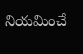నియమించే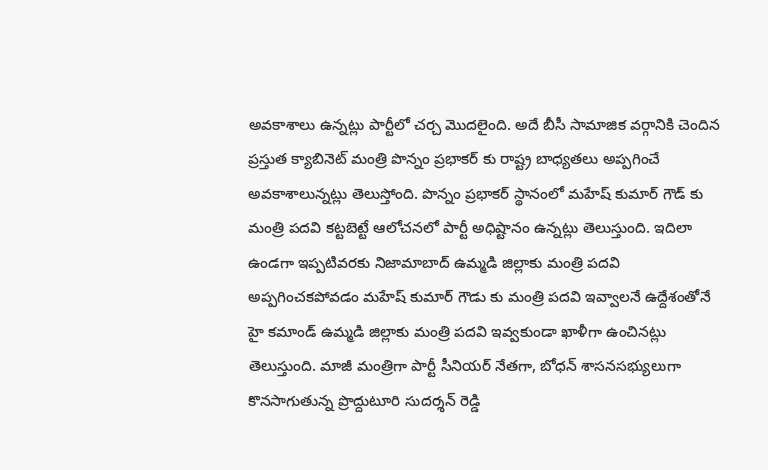అవకాశాలు ఉన్నట్లు పార్టీలో చర్చ మొదలైంది. అదే బీసీ సామాజిక వర్గానికి చెందిన ప్రస్తుత క్యాబినెట్ మంత్రి పొన్నం ప్రభాకర్ కు రాష్ట్ర బాధ్యతలు అప్పగించే అవకాశాలున్నట్లు తెలుస్తోంది. పొన్నం ప్రభాకర్ స్థానంలో మహేష్ కుమార్ గౌడ్ కు మంత్రి పదవి కట్టబెట్టే ఆలోచనలో పార్టీ అధిష్టానం ఉన్నట్లు తెలుస్తుంది. ఇదిలా ఉండగా ఇప్పటివరకు నిజామాబాద్ ఉమ్మడి జిల్లాకు మంత్రి పదవి అప్పగించకపోవడం మహేష్ కుమార్ గౌడు కు మంత్రి పదవి ఇవ్వాలనే ఉద్దేశంతోనే హై కమాండ్ ఉమ్మడి జిల్లాకు మంత్రి పదవి ఇవ్వకుండా ఖాళీగా ఉంచినట్లు తెలుస్తుంది. మాజీ మంత్రిగా పార్టీ సీనియర్ నేతగా, బోధన్ శాసనసభ్యులుగా కొనసాగుతున్న ప్రొద్దుటూరి సుదర్శన్ రెడ్డి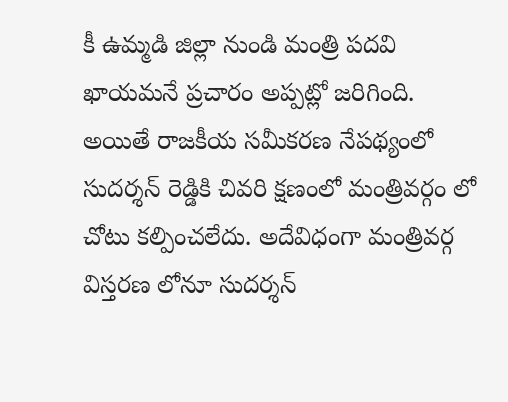కీ ఉమ్మడి జిల్లా నుండి మంత్రి పదవి ఖాయమనే ప్రచారం అప్పట్లో జరిగింది. అయితే రాజకీయ సమీకరణ నేపథ్యంలో సుదర్శన్ రెడ్డికి చివరి క్షణంలో మంత్రివర్గం లో చోటు కల్పించలేదు. అదేవిధంగా మంత్రివర్గ విస్తరణ లోనూ సుదర్శన్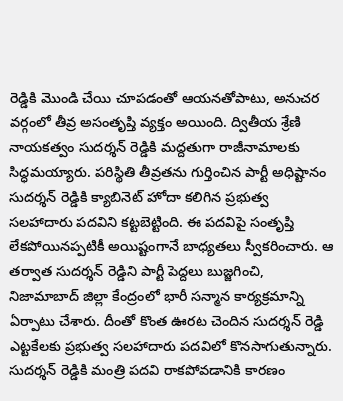రెడ్డికి మొండి చేయి చూపడంతో ఆయనతోపాటు, అనుచర వర్గంలో తీవ్ర అసంతృప్తి వ్యక్తం అయింది. ద్వితీయ శ్రేణి నాయకత్వం సుదర్శన్ రెడ్డికి మద్దతుగా రాజీనామాలకు సిద్ధమయ్యారు. పరిస్థితి తీవ్రతను గుర్తించిన పార్టీ అధిష్టానం సుదర్శన్ రెడ్డికి క్యాబినెట్ హోదా కలిగిన ప్రభుత్వ సలహాదారు పదవిని కట్టబెట్టింది. ఈ పదవిపై సంతృప్తి లేకపోయినప్పటికీ అయిష్టంగానే బాధ్యతలు స్వీకరించారు. ఆ తర్వాత సుదర్శన్ రెడ్డిని పార్టీ పెద్దలు బుజ్జగించి, నిజామాబాద్ జిల్లా కేంద్రంలో భారీ సన్మాన కార్యక్రమాన్ని ఏర్పాటు చేశారు. దీంతో కొంత ఊరట చెందిన సుదర్శన్ రెడ్డి ఎట్టకేలకు ప్రభుత్వ సలహాదారు పదవిలో కొనసాగుతున్నారు. సుదర్శన్ రెడ్డికి మంత్రి పదవి రాకపోవడానికి కారణం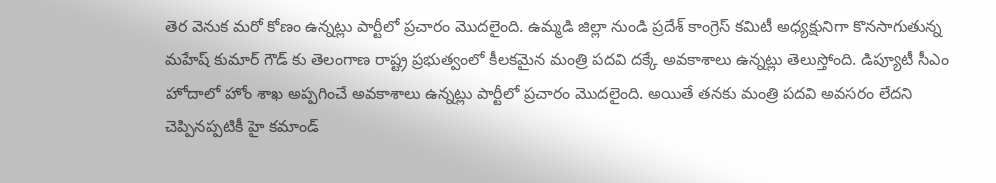తెర వెనుక మరో కోణం ఉన్నట్లు పార్టీలో ప్రచారం మొదలైంది. ఉమ్మడి జిల్లా నుండి ప్రదేశ్ కాంగ్రెస్ కమిటీ అధ్యక్షునిగా కొనసాగుతున్న మహేష్ కుమార్ గౌడ్ కు తెలంగాణ రాష్ట్ర ప్రభుత్వంలో కీలకమైన మంత్రి పదవి దక్కే అవకాశాలు ఉన్నట్లు తెలుస్తోంది. డిప్యూటీ సీఎం హోదాలో హోం శాఖ అప్పగించే అవకాశాలు ఉన్నట్లు పార్టీలో ప్రచారం మొదలైంది. అయితే తనకు మంత్రి పదవి అవసరం లేదని చెప్పినప్పటికీ హై కమాండ్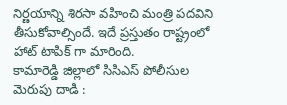నిర్ణయాన్ని శిరసా వహించి మంత్రి పదవిని తీసుకోవాల్సిందే. ఇదే ప్రస్తుతం రాష్ట్రంలో హాట్ టాపిక్ గా మారింది.
కామారెడ్డి జిల్లాలో సిసిఎస్ పోలీసుల మెరుపు దాడి :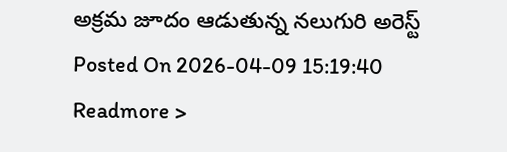అక్రమ జూదం ఆడుతున్న నలుగురి అరెస్ట్
Posted On 2026-04-09 15:19:40
Readmore >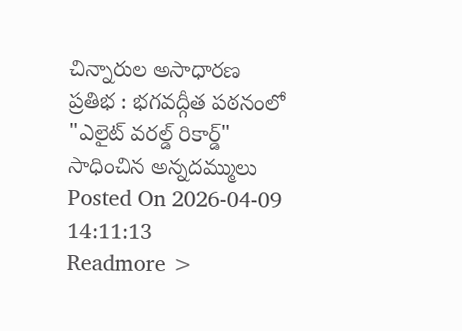చిన్నారుల అసాధారణ ప్రతిభ : భగవద్గీత పఠనంలో "ఎలైట్ వరల్డ్ రికార్డ్" సాధించిన అన్నదమ్ములు
Posted On 2026-04-09 14:11:13
Readmore >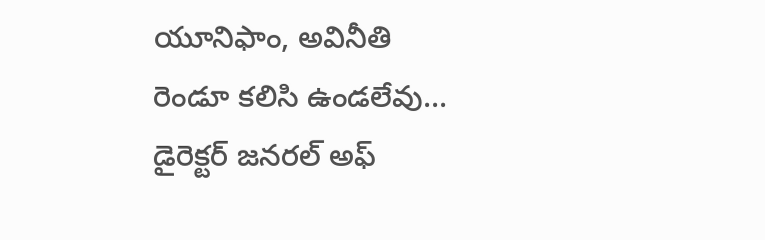యూనిఫాం, అవినీతి రెండూ కలిసి ఉండలేవు... డైరెక్టర్ జనరల్ అఫ్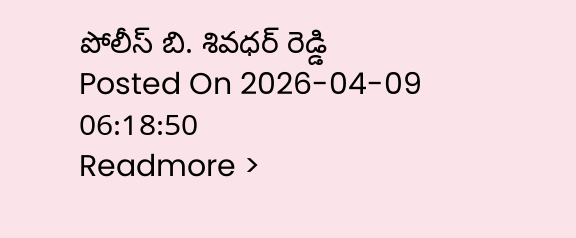పోలీస్ బి. శివధర్ రెడ్డి
Posted On 2026-04-09 06:18:50
Readmore >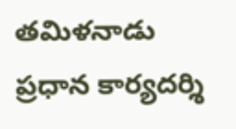తమిళనాడు ప్రధాన కార్యదర్శి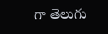గా తెలుగు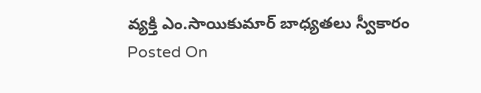వ్యక్తి ఎం.సాయికుమార్ బాధ్యతలు స్వీకారం
Posted On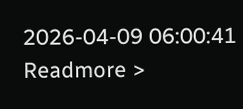2026-04-09 06:00:41
Readmore >